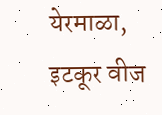येरमाळा, इटकूर वीज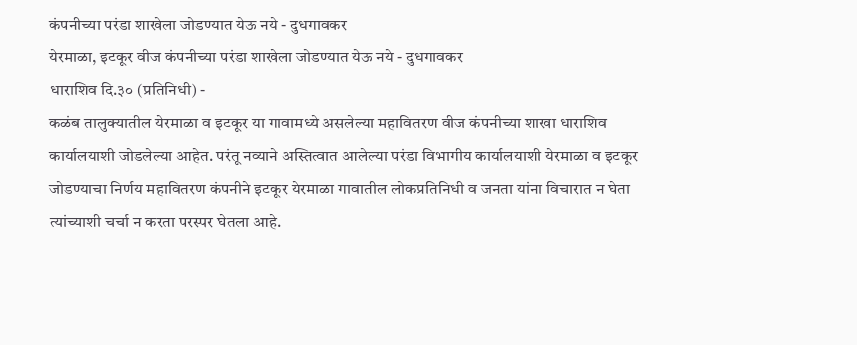कंपनीच्या परंडा शाखेला जोडण्यात येऊ नये - दुधगावकर
येरमाळा, इटकूर वीज कंपनीच्या परंडा शाखेला जोडण्यात येऊ नये - दुधगावकर
धाराशिव दि.३० (प्रतिनिधी) -
कळंब तालुक्यातील येरमाळा व इटकूर या गावामध्ये असलेल्या महावितरण वीज कंपनीच्या शाखा धाराशिव कार्यालयाशी जोडलेल्या आहेत. परंतू नव्याने अस्तित्वात आलेल्या परंडा विभागीय कार्यालयाशी येरमाळा व इटकूर जोडण्याचा निर्णय महावितरण कंपनीने इटकूर येरमाळा गावातील लोकप्रतिनिधी व जनता यांना विचारात न घेता त्यांच्याशी चर्चा न करता परस्पर घेतला आहे.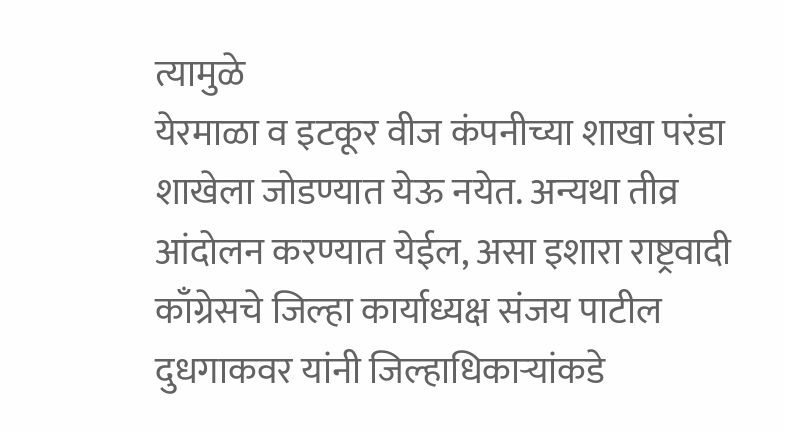त्यामुळे
येरमाळा व इटकूर वीज कंपनीच्या शाखा परंडा शाखेला जोडण्यात येऊ नयेत. अन्यथा तीव्र आंदोलन करण्यात येईल, असा इशारा राष्ट्रवादी काँग्रेसचे जिल्हा कार्याध्यक्ष संजय पाटील दुधगाकवर यांनी जिल्हाधिकाऱ्यांकडे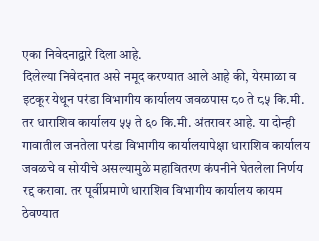एका निवेदनाद्वारे दिला आहे.
दिलेल्या निवेदनात असे नमूद करण्यात आले आहे की, येरमाळा व इटकूर येथून परंडा विभागीय कार्यालय जवळपास ८० ते ८५ कि.मी. तर धाराशिव कार्यालय ५५ ते ६० कि.मी. अंतरावर आहे. या दोन्ही गावातील जनतेला परंडा विभागीय कार्यालयापेक्षा धाराशिव कार्यालय जवळचे व सोयीचे असल्यामुळे महावितरण कंपनीने घेतलेला निर्णय रद्द करावा. तर पूर्वीप्रमाणे धाराशिव विभागीय कार्यालय कायम ठेवण्यात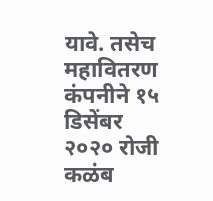यावे. तसेच महावितरण कंपनीने १५ डिसेंबर २०२० रोजी कळंब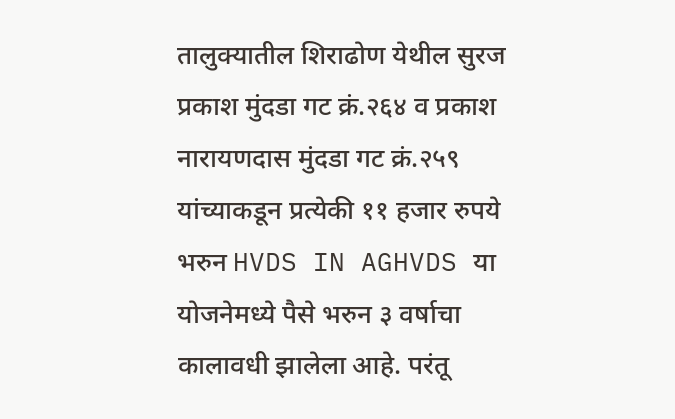तालुक्यातील शिराढोण येथील सुरज प्रकाश मुंदडा गट क्रं.२६४ व प्रकाश नारायणदास मुंदडा गट क्रं.२५९ यांच्याकडून प्रत्येकी ११ हजार रुपये भरुन HVDS IN AGHVDS या योजनेमध्ये पैसे भरुन ३ वर्षाचा कालावधी झालेला आहे. परंतू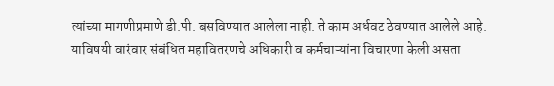त्यांच्या मागणीप्रमाणे डी.पी. बसविण्यात आलेला नाही. ते काम अर्धवट ठेवण्यात आलेले आहे. याविषयी वारंवार संबंधित महावितरणचे अधिकारी व कर्मचाऱ्यांना विचारणा केली असता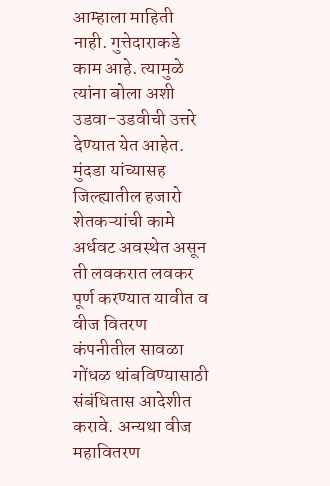आम्हाला माहिती नाही. गुत्तेदाराकडे काम आहे. त्यामुळे त्यांना बोला अशी उडवा-उडवीची उत्तरे देण्यात येत आहेत. मुंदडा यांच्यासह जिल्ह्यातील हजारो शेतकऱ्यांची कामे अर्धवट अवस्थेत असून ती लवकरात लवकर पूर्ण करण्यात यावीत व वीज वितरण कंपनीतील सावळा गोंधळ थांबविण्यासाठी संबंधितास आदेशीत करावे. अन्यथा वीज महावितरण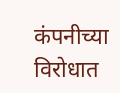कंपनीच्या विरोधात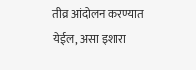तीव्र आंदोलन करण्यात येईल, असा इशारा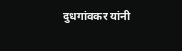दुधगांवकर यांनी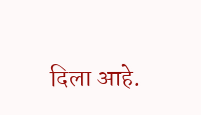दिला आहे.